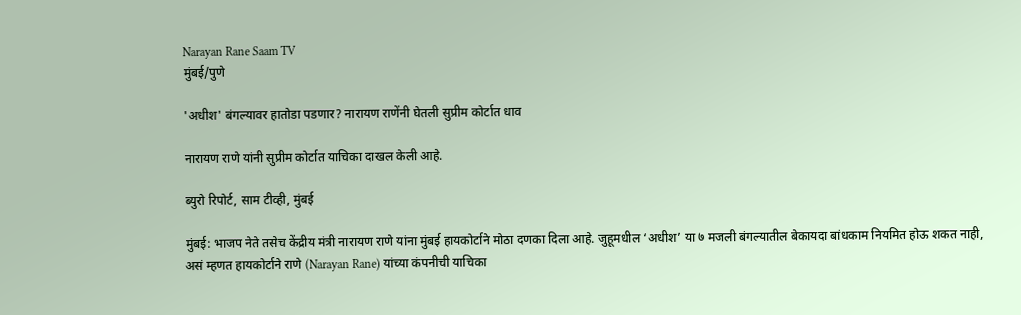Narayan Rane Saam TV
मुंबई/पुणे

'अधीश' बंगल्यावर हातोडा पडणार? नारायण राणेंनी घेतली सुप्रीम कोर्टात धाव

नारायण राणे यांनी सुप्रीम कोर्टात याचिका दाखल केली आहे.

ब्युरो रिपोर्ट, साम टीव्ही, मुंबई

मुंबई: भाजप नेते तसेच केंद्रीय मंत्री नारायण राणे यांना मुंबई हायकोर्टाने मोठा दणका दिला आहे. जुहूमधील ‘अधीश’ या ७ मजली बंगल्यातील बेकायदा बांधकाम नियमित होऊ शकत नाही, असं म्हणत हायकोर्टाने राणे (Narayan Rane) यांच्या कंपनीची याचिका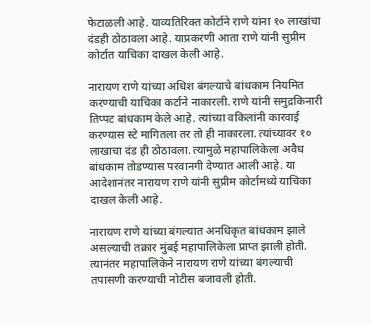फेटाळली आहे. याव्यतिरिक्त कोर्टाने राणे यांना १० लाखांचा दंडही ठोठावला आहे. याप्रकरणी आता राणे यांनी सुप्रीम कोर्टात याचिका दाखल केली आहे.

नारायण राणे यांच्या अधिश बंगल्याचे बांधकाम नियमित करण्याची याचिका कर्टाने नाकारली. राणे यांनी समुद्रकिनारी तिप्पट बांधकाम केले आहे. त्यांच्या वकिलांनी कारवाई करण्यास स्टे मागितला तर तो ही नाकारला. त्यांच्यावर १० लाखाचा दंड ही ठोठावला. त्यामुळे महापालिकेला अवैध बांधकाम तोडण्यास परवानगी देण्यात आली आहे. या आदेशानंतर नारायण राणे यांनी सुप्रीम कोर्टामध्ये याचिका दाखल केली आहे.

नारायण राणे यांच्या बंगल्यात अनधिकृत बांधकाम झाले असल्याची तक्रार मुंबई महापालिकेला प्राप्त झाली होती. त्यानंतर महापालिकेने नारायण राणे यांच्या बंगल्याची तपासणी करण्याची नोटीस बजावली होती.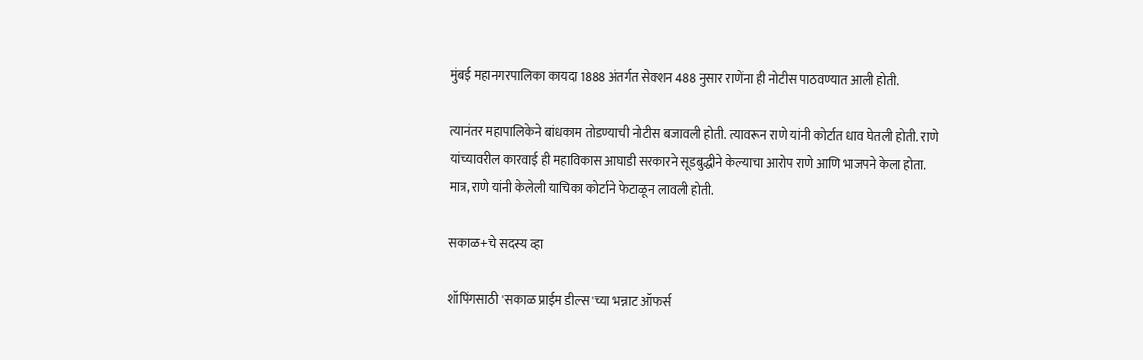मुंबई महानगरपालिका कायदा 1888 अंतर्गत सेक्शन 488 नुसार राणेंना ही नोटीस पाठवण्यात आली होती.

त्यानंतर महापालिकेने बांधकाम तोडण्याची नोटीस बजावली होती. त्यावरून राणे यांनी कोर्टात धाव घेतली होती. राणे यांच्यावरील कारवाई ही महाविकास आघाडी सरकारने सूडबुद्धीने केल्याचा आरोप राणे आणि भाजपने केला होता. मात्र, राणे यांनी केलेली याचिका कोर्टाने फेटाळून लावली होती.

सकाळ+चे सदस्य व्हा

शॉपिंगसाठी 'सकाळ प्राईम डील्स'च्या भन्नाट ऑफर्स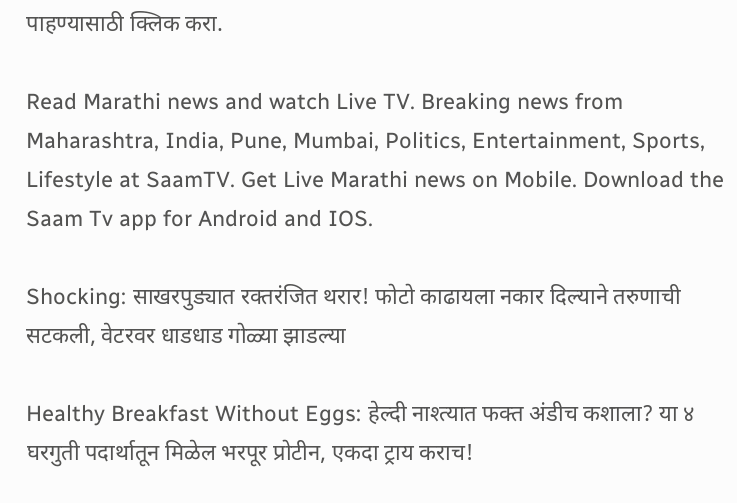पाहण्यासाठी क्लिक करा.

Read Marathi news and watch Live TV. Breaking news from Maharashtra, India, Pune, Mumbai, Politics, Entertainment, Sports, Lifestyle at SaamTV. Get Live Marathi news on Mobile. Download the Saam Tv app for Android and IOS.

Shocking: साखरपुड्यात रक्तरंजित थरार! फोटो काढायला नकार दिल्याने तरुणाची सटकली, वेटरवर धाडधाड गोळ्या झाडल्या

Healthy Breakfast Without Eggs: हेल्दी नाश्त्यात फक्त अंडीच कशाला? या ४ घरगुती पदार्थातून मिळेल भरपूर प्रोटीन, एकदा ट्राय कराच!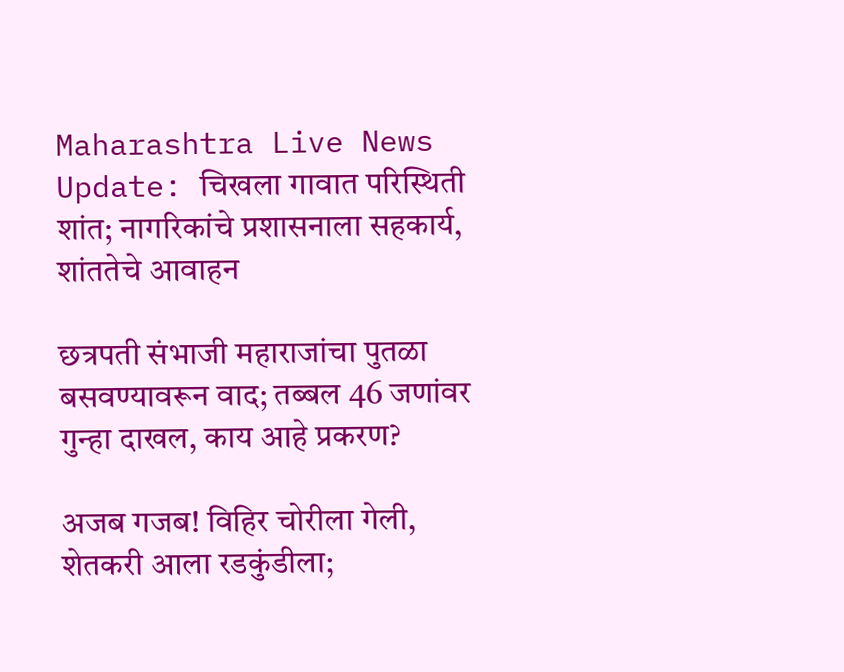Maharashtra Live News Update: चिखला गावात परिस्थिती शांत; नागरिकांचे प्रशासनाला सहकार्य, शांततेचे आवाहन

छत्रपती संभाजी महाराजांचा पुतळा बसवण्यावरून वाद; तब्बल 46 जणांवर गुन्हा दाखल, काय आहे प्रकरण?

अजब गजब! विहिर चोरीला गेली, शेतकरी आला रडकुंडीला;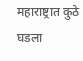महाराष्ट्रात कुठे घडला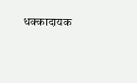धक्कादायक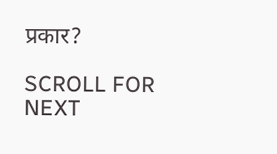प्रकार?

SCROLL FOR NEXT